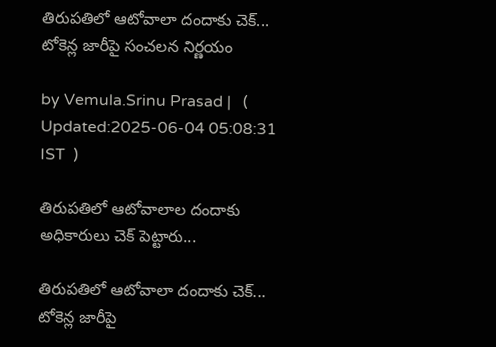తిరుపతిలో ఆటోవాలా దందాకు చెక్... టోకెన్ల జారీపై సంచలన నిర్ణయం

by Vemula.Srinu Prasad |   (  Updated:2025-06-04 05:08:31  IST  )

తిరుపతిలో ఆటోవాలాల దందాకు అధికారులు చెక్ పెట్టారు...

తిరుపతిలో ఆటోవాలా దందాకు చెక్... టోకెన్ల జారీపై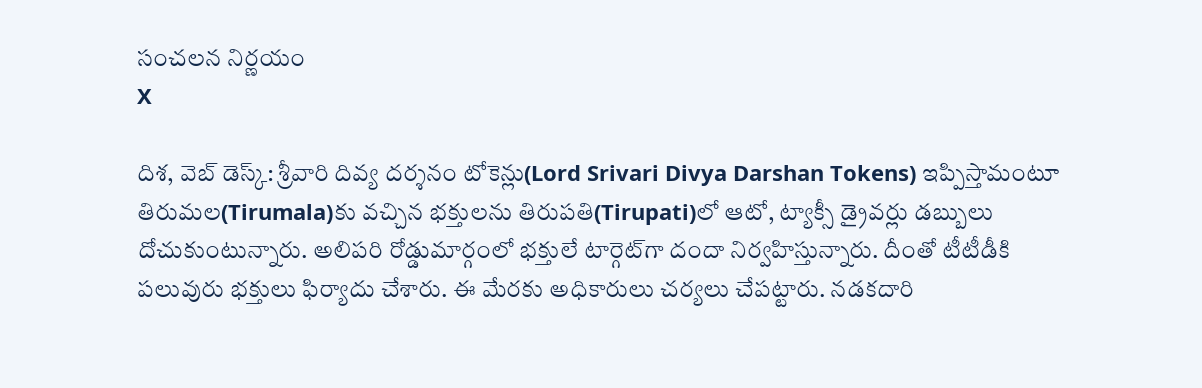సంచలన నిర్ణయం
X

దిశ, వెబ్ డెస్క్: శ్రీవారి దివ్య దర్శనం టోకెన్లు(Lord Srivari Divya Darshan Tokens) ఇప్పిస్తామంటూ తిరుమల(Tirumala)కు వచ్చిన భక్తులను తిరుపతి(Tirupati)లో ఆటో, ట్యాక్సీ డ్రైవర్లు డబ్బులు దోచుకుంటున్నారు. అలిపరి రోడ్డుమార్గంలో భక్తులే టార్గెట్‌గా దందా నిర్వహిస్తున్నారు. దీంతో టీటీడీకి పలువురు భక్తులు ఫిర్యాదు చేశారు. ఈ మేరకు అధికారులు చర్యలు చేపట్టారు. నడకదారి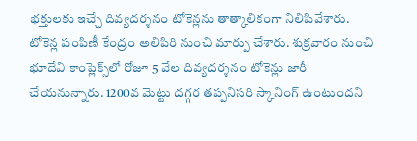భక్తులకు ఇచ్చే దివ్యదర్శనం టోకెన్లను తాత్కాలికంగా నిలిపివేశారు. టోకెన్ల పంపిణీ కేంద్రం అలిపిరి నుంచి మార్పు చేశారు. శుక్రవారం నుంచి భూదేవి కాంప్లెక్స్‌లో రోజూ 5 వేల దివ్యదర్శనం టోకెన్లు జారీ చేయనున్నారు. 1200వ మెట్టు దగ్గర తప్పనిసరి స్కానింగ్ ఉంటుందని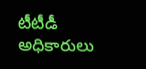టీటీడీ అధికారులు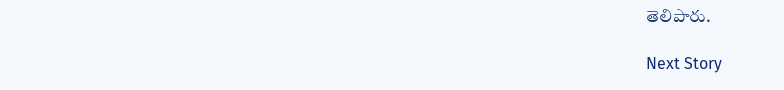తెలిపారు.

Next Story